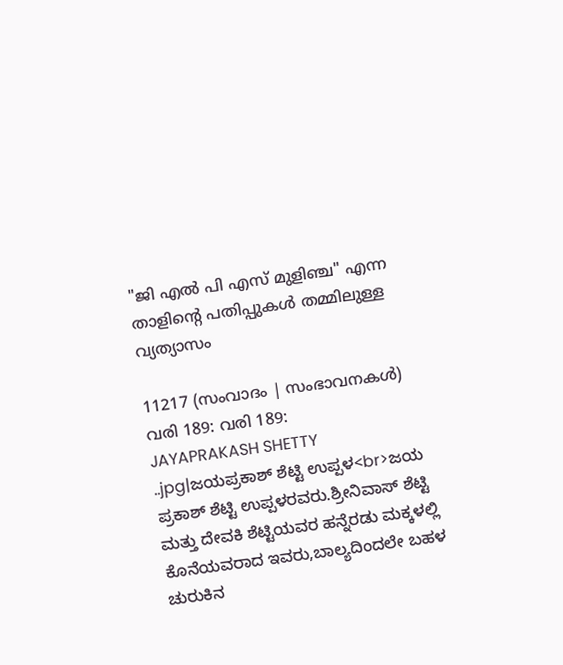"ജി എൽ പി എസ് മുളിഞ്ച" എന്ന താളിന്റെ പതിപ്പുകൾ തമ്മിലുള്ള വ്യത്യാസം

11217 (സംവാദം | സംഭാവനകൾ)
വരി 189: വരി 189:
JAYAPRAKASH SHETTY ..jpg|ಜಯಪ್ರಕಾಶ್ ಶೆಟ್ಟಿ ಉಪ್ಪಳ<br>ಜಯ ಪ್ರಕಾಶ್ ಶೆಟ್ಟಿ ಉಪ್ಪಳರವರು.ಶ್ರೀನಿವಾಸ್ ಶೆಟ್ಟಿ ಮತ್ತು ದೇವಕಿ ಶೆಟ್ಟಿಯವರ ಹನ್ನೆರಡು ಮಕ್ಕಳಲ್ಲಿ ಕೊನೆಯವರಾದ ಇವರು,ಬಾಲ್ಯದಿಂದಲೇ ಬಹಳ ಚುರುಕಿನ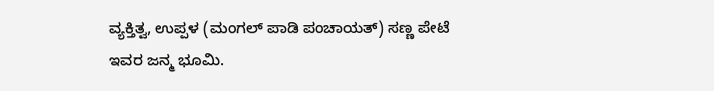ವ್ಯಕ್ತಿತ್ವ, ಉಪ್ಪಳ (ಮಂಗಲ್ ಪಾಡಿ ಪಂಚಾಯತ್) ಸಣ್ಣ ಪೇಟೆ ಇವರ ಜನ್ಮ ಭೂಮಿ.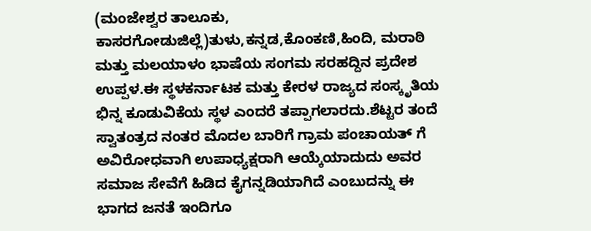(ಮಂಜೇಶ್ವರ ತಾಲೂಕು, ಕಾಸರಗೋಡುಜಿಲ್ಲೆ)ತುಳು,ಕನ್ನಡ,ಕೊಂಕಣಿ,ಹಿಂದಿ, ಮರಾಠಿ ಮತ್ತು ಮಲಯಾಳಂ ಭಾಷೆಯ ಸಂಗಮ ಸರಹದ್ದಿನ ಪ್ರದೇಶ ಉಪ್ಪಳ.ಈ ಸ್ಥಳಕರ್ನಾಟಕ ಮತ್ತು ಕೇರಳ ರಾಜ್ಯದ ಸಂಸ್ಕೃತಿಯ ಭಿನ್ನ ಕೂಡುವಿಕೆಯ ಸ್ಥಳ ಎಂದರೆ ತಪ್ಪಾಗಲಾರದು.ಶೆಟ್ಟರ ತಂದೆ ಸ್ವಾತಂತ್ರದ ನಂತರ ಮೊದಲ ಬಾರಿಗೆ ಗ್ರಾಮ ಪಂಚಾಯತ್ ಗೆ ಅವಿರೋಧವಾಗಿ ಉಪಾಧ್ಯಕ್ಷರಾಗಿ ಆಯ್ಕೆಯಾದುದು ಅವರ ಸಮಾಜ ಸೇವೆಗೆ ಹಿಡಿದ ಕೈಗನ್ನಡಿಯಾಗಿದೆ ಎಂಬುದನ್ನು ಈ ಭಾಗದ ಜನತೆ ಇಂದಿಗೂ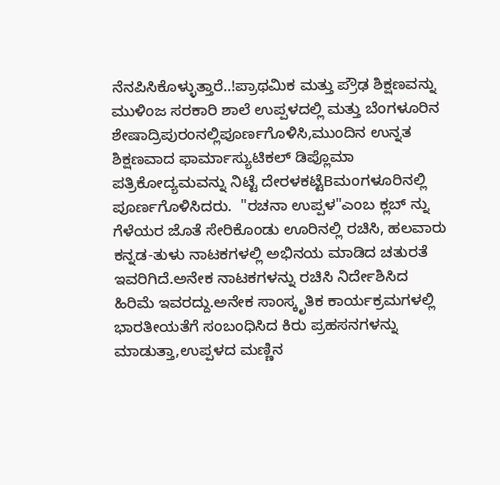ನೆನಪಿಸಿಕೊಳ್ಳುತ್ತಾರೆ..!ಪ್ರಾಥಮಿಕ ಮತ್ತು ಪ್ರೌಢ ಶಿಕ್ಷಣವನ್ನು ಮುಳಿಂಜ ಸರಕಾರಿ ಶಾಲೆ ಉಪ್ಪಳದಲ್ಲಿ ಮತ್ತು ಬೆಂಗಳೂರಿನ ಶೇಷಾದ್ರಿಪುರಂನಲ್ಲಿಪೂರ್ಣಗೊಳಿಸಿ,ಮುಂದಿನ ಉನ್ನತ ಶಿಕ್ಷಣವಾದ ಫಾರ್ಮಾಸ್ಯುಟಿಕಲ್ ಡಿಪ್ಲೊಮಾ ಪತ್ರಿಕೋದ್ಯಮವನ್ನು ನಿಟ್ಟೆ ದೇರಳಕಟ್ಟೆBಮಂಗಳೂರಿನಲ್ಲಿ ಪೂರ್ಣಗೊಳಿಸಿದರು.  "ರಚನಾ ಉಪ್ಪಳ"ಎಂಬ ಕ್ಲಬ್ ನ್ನು ಗೆಳೆಯರ ಜೊತೆ ಸೇರಿಕೊಂಡು ಊರಿನಲ್ಲಿ ರಚಿಸಿ, ಹಲವಾರು ಕನ್ನಡ-ತುಳು ನಾಟಕಗಳಲ್ಲಿ ಅಭಿನಯ ಮಾಡಿದ ಚತುರತೆ ಇವರಿಗಿದೆ.ಅನೇಕ ನಾಟಕಗಳನ್ನು ರಚಿಸಿ ನಿರ್ದೇಶಿಸಿದ ಹಿರಿಮೆ ಇವರದ್ದು.ಅನೇಕ ಸಾಂಸ್ಕೃತಿಕ ಕಾರ್ಯಕ್ರಮಗಳಲ್ಲಿ ಭಾರತೀಯತೆಗೆ ಸಂಬಂಧಿಸಿದ ಕಿರು ಪ್ರಹಸನಗಳನ್ನು ಮಾಡುತ್ತಾ,ಉಪ್ಪಳದ ಮಣ್ಣಿನ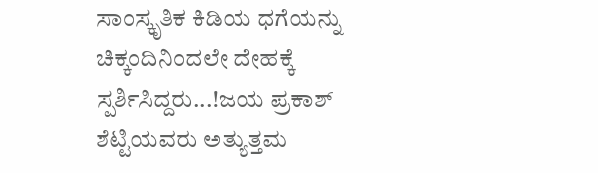ಸಾಂಸ್ಕೃತಿಕ ಕಿಡಿಯ ಧಗೆಯನ್ನು ಚಿಕ್ಕಂದಿನಿಂದಲೇ ದೇಹಕ್ಕೆ ಸ್ಪರ್ಶಿಸಿದ್ದರು...!ಜಯ ಪ್ರಕಾಶ್ ಶೆಟ್ಟಿಯವರು ಅತ್ಯುತ್ತಮ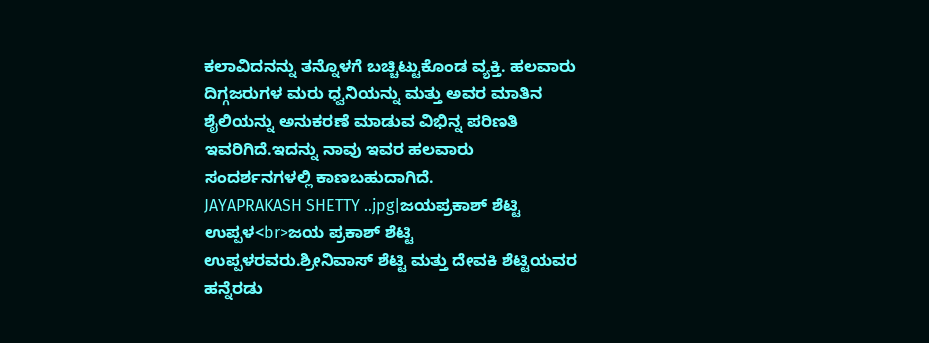ಕಲಾವಿದನನ್ನು ತನ್ನೊಳಗೆ ಬಚ್ಚಿಟ್ಟುಕೊಂಡ ವ್ಯಕ್ತಿ. ಹಲವಾರು ದಿಗ್ಗಜರುಗಳ ಮರು ಧ್ವನಿಯನ್ನು ಮತ್ತು ಅವರ ಮಾತಿನ ಶೈಲಿಯನ್ನು ಅನುಕರಣೆ ಮಾಡುವ ವಿಭಿನ್ನ ಪರಿಣತಿ ಇವರಿಗಿದೆ.ಇದನ್ನು ನಾವು ಇವರ ಹಲವಾರು ಸಂದರ್ಶನಗಳಲ್ಲಿ ಕಾಣಬಹುದಾಗಿದೆ.
JAYAPRAKASH SHETTY ..jpg|ಜಯಪ್ರಕಾಶ್ ಶೆಟ್ಟಿ ಉಪ್ಪಳ<br>ಜಯ ಪ್ರಕಾಶ್ ಶೆಟ್ಟಿ ಉಪ್ಪಳರವರು.ಶ್ರೀನಿವಾಸ್ ಶೆಟ್ಟಿ ಮತ್ತು ದೇವಕಿ ಶೆಟ್ಟಿಯವರ ಹನ್ನೆರಡು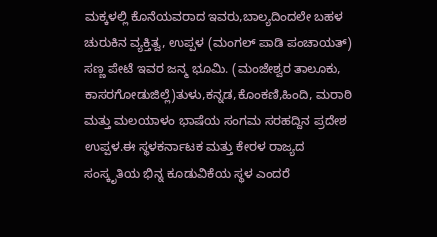ಮಕ್ಕಳಲ್ಲಿ ಕೊನೆಯವರಾದ ಇವರು,ಬಾಲ್ಯದಿಂದಲೇ ಬಹಳ ಚುರುಕಿನ ವ್ಯಕ್ತಿತ್ವ, ಉಪ್ಪಳ (ಮಂಗಲ್ ಪಾಡಿ ಪಂಚಾಯತ್) ಸಣ್ಣ ಪೇಟೆ ಇವರ ಜನ್ಮ ಭೂಮಿ. (ಮಂಜೇಶ್ವರ ತಾಲೂಕು, ಕಾಸರಗೋಡುಜಿಲ್ಲೆ)ತುಳು,ಕನ್ನಡ,ಕೊಂಕಣಿ,ಹಿಂದಿ, ಮರಾಠಿ ಮತ್ತು ಮಲಯಾಳಂ ಭಾಷೆಯ ಸಂಗಮ ಸರಹದ್ದಿನ ಪ್ರದೇಶ ಉಪ್ಪಳ.ಈ ಸ್ಥಳಕರ್ನಾಟಕ ಮತ್ತು ಕೇರಳ ರಾಜ್ಯದ ಸಂಸ್ಕೃತಿಯ ಭಿನ್ನ ಕೂಡುವಿಕೆಯ ಸ್ಥಳ ಎಂದರೆ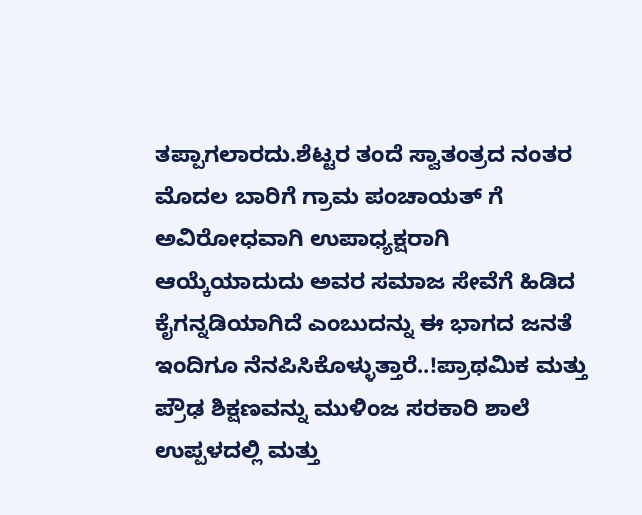ತಪ್ಪಾಗಲಾರದು.ಶೆಟ್ಟರ ತಂದೆ ಸ್ವಾತಂತ್ರದ ನಂತರ ಮೊದಲ ಬಾರಿಗೆ ಗ್ರಾಮ ಪಂಚಾಯತ್ ಗೆ ಅವಿರೋಧವಾಗಿ ಉಪಾಧ್ಯಕ್ಷರಾಗಿ ಆಯ್ಕೆಯಾದುದು ಅವರ ಸಮಾಜ ಸೇವೆಗೆ ಹಿಡಿದ ಕೈಗನ್ನಡಿಯಾಗಿದೆ ಎಂಬುದನ್ನು ಈ ಭಾಗದ ಜನತೆ ಇಂದಿಗೂ ನೆನಪಿಸಿಕೊಳ್ಳುತ್ತಾರೆ..!ಪ್ರಾಥಮಿಕ ಮತ್ತು ಪ್ರೌಢ ಶಿಕ್ಷಣವನ್ನು ಮುಳಿಂಜ ಸರಕಾರಿ ಶಾಲೆ ಉಪ್ಪಳದಲ್ಲಿ ಮತ್ತು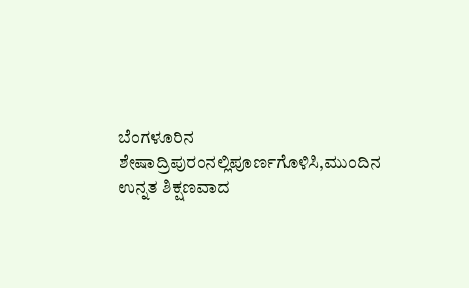ಬೆಂಗಳೂರಿನ ಶೇಷಾದ್ರಿಪುರಂನಲ್ಲಿಪೂರ್ಣಗೊಳಿಸಿ,ಮುಂದಿನ ಉನ್ನತ ಶಿಕ್ಷಣವಾದ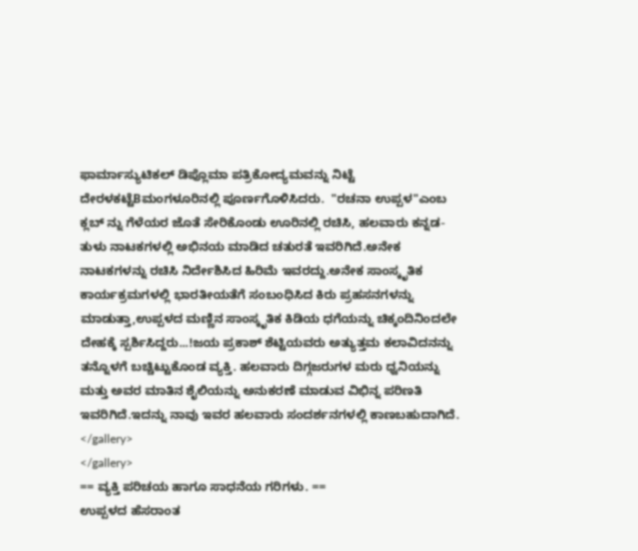ಫಾರ್ಮಾಸ್ಯುಟಿಕಲ್ ಡಿಪ್ಲೊಮಾ ಪತ್ರಿಕೋದ್ಯಮವನ್ನು ನಿಟ್ಟೆ ದೇರಳಕಟ್ಟೆBಮಂಗಳೂರಿನಲ್ಲಿ ಪೂರ್ಣಗೊಳಿಸಿದರು.  "ರಚನಾ ಉಪ್ಪಳ"ಎಂಬ ಕ್ಲಬ್ ನ್ನು ಗೆಳೆಯರ ಜೊತೆ ಸೇರಿಕೊಂಡು ಊರಿನಲ್ಲಿ ರಚಿಸಿ, ಹಲವಾರು ಕನ್ನಡ-ತುಳು ನಾಟಕಗಳಲ್ಲಿ ಅಭಿನಯ ಮಾಡಿದ ಚತುರತೆ ಇವರಿಗಿದೆ.ಅನೇಕ ನಾಟಕಗಳನ್ನು ರಚಿಸಿ ನಿರ್ದೇಶಿಸಿದ ಹಿರಿಮೆ ಇವರದ್ದು.ಅನೇಕ ಸಾಂಸ್ಕೃತಿಕ ಕಾರ್ಯಕ್ರಮಗಳಲ್ಲಿ ಭಾರತೀಯತೆಗೆ ಸಂಬಂಧಿಸಿದ ಕಿರು ಪ್ರಹಸನಗಳನ್ನು ಮಾಡುತ್ತಾ,ಉಪ್ಪಳದ ಮಣ್ಣಿನ ಸಾಂಸ್ಕೃತಿಕ ಕಿಡಿಯ ಧಗೆಯನ್ನು ಚಿಕ್ಕಂದಿನಿಂದಲೇ ದೇಹಕ್ಕೆ ಸ್ಪರ್ಶಿಸಿದ್ದರು...!ಜಯ ಪ್ರಕಾಶ್ ಶೆಟ್ಟಿಯವರು ಅತ್ಯುತ್ತಮ ಕಲಾವಿದನನ್ನು ತನ್ನೊಳಗೆ ಬಚ್ಚಿಟ್ಟುಕೊಂಡ ವ್ಯಕ್ತಿ. ಹಲವಾರು ದಿಗ್ಗಜರುಗಳ ಮರು ಧ್ವನಿಯನ್ನು ಮತ್ತು ಅವರ ಮಾತಿನ ಶೈಲಿಯನ್ನು ಅನುಕರಣೆ ಮಾಡುವ ವಿಭಿನ್ನ ಪರಿಣತಿ ಇವರಿಗಿದೆ.ಇದನ್ನು ನಾವು ಇವರ ಹಲವಾರು ಸಂದರ್ಶನಗಳಲ್ಲಿ ಕಾಣಬಹುದಾಗಿದೆ.
</gallery>
</gallery>
== ವ್ಯಕ್ತಿ ಪರಿಚಯ ಹಾಗೂ ಸಾಧನೆಯ ಗರಿಗಳು. ==
ಉಪ್ಪಳದ ಹೆಸರಾಂತ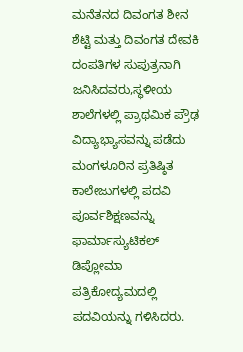ಮನೆತನದ ದಿವಂಗತ ಶೀನ ಶೆಟ್ಟಿ ಮತ್ತು ದಿವಂಗತ ದೇವಕಿ ದಂಪತಿಗಳ ಸುಪುತ್ರನಾಗಿ ಜನಿಸಿದವರು,ಸ್ಥಳೀಯ ಶಾಲೆಗಳಲ್ಲಿ ಪ್ರಾಥಮಿಕ ಪ್ರೌಢ ವಿದ್ಯಾಭ್ಯಾಸವನ್ನು ಪಡೆದು ಮಂಗಳೂರಿನ ಪ್ರತಿಷ್ಠಿತ ಕಾಲೇಜುಗಳಲ್ಲಿ ಪದವಿ ಪೂರ್ವಶಿಕ್ಷಣವನ್ನು ಫಾರ್ಮಾಸ್ಯುಟಿಕಲ್ ಡಿಪ್ಲೋಮಾ ಪತ್ರಿಕೋದ್ಯಮದಲ್ಲಿ ಪದವಿಯನ್ನು ಗಳಿಸಿದರು.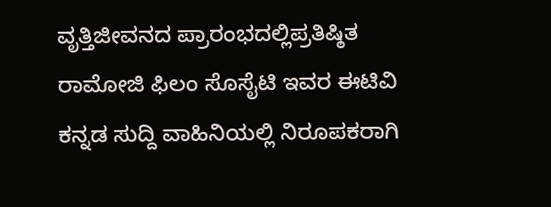ವೃತ್ತಿಜೀವನದ ಪ್ರಾರಂಭದಲ್ಲಿಪ್ರತಿಷ್ಠಿತ ರಾಮೋಜಿ ಫಿಲಂ ಸೊಸೈಟಿ ಇವರ ಈಟಿವಿ ಕನ್ನಡ ಸುದ್ದಿ ವಾಹಿನಿಯಲ್ಲಿ ನಿರೂಪಕರಾಗಿ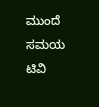ಮುಂದೆ ಸಮಯ ಟಿವಿ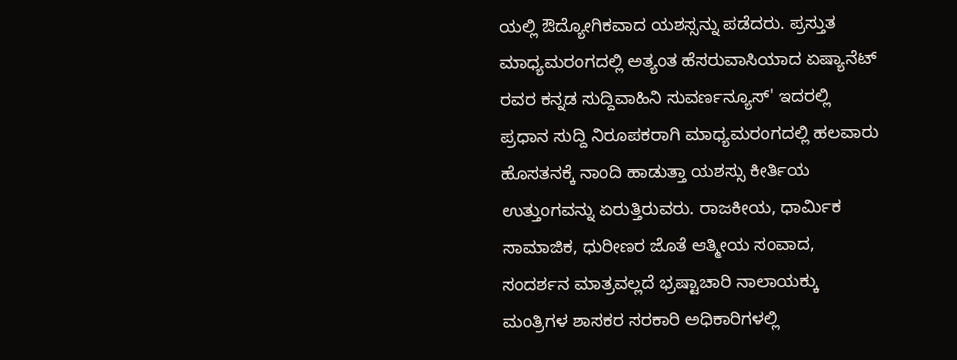ಯಲ್ಲಿ ಔದ್ಯೋಗಿಕವಾದ ಯಶಸ್ಸನ್ನು ಪಡೆದರು. ಪ್ರಸ್ತುತ ಮಾಧ್ಯಮರಂಗದಲ್ಲಿ ಅತ್ಯಂತ ಹೆಸರುವಾಸಿಯಾದ ಏಷ್ಯಾನೆಟ್ ರವರ ಕನ್ನಡ ಸುದ್ದಿವಾಹಿನಿ ಸುವರ್ಣನ್ಯೂಸ್' ಇದರಲ್ಲಿ ಪ್ರಧಾನ ಸುದ್ದಿ ನಿರೂಪಕರಾಗಿ ಮಾಧ್ಯಮರಂಗದಲ್ಲಿ ಹಲವಾರು ಹೊಸತನಕ್ಕೆ ನಾಂದಿ ಹಾಡುತ್ತಾ ಯಶಸ್ಸು ಕೀರ್ತಿಯ ಉತ್ತುಂಗವನ್ನು ಏರುತ್ತಿರುವರು. ರಾಜಕೀಯ, ಧಾರ್ಮಿಕ ಸಾಮಾಜಿಕ, ಧುರೀಣರ ಜೊತೆ ಆತ್ಮೀಯ ಸಂವಾದ, ಸಂದರ್ಶನ ಮಾತ್ರವಲ್ಲದೆ ಭ್ರಷ್ಟಾಚಾರಿ ನಾಲಾಯಕ್ಕು ಮಂತ್ರಿಗಳ ಶಾಸಕರ ಸರಕಾರಿ ಅಧಿಕಾರಿಗಳಲ್ಲಿ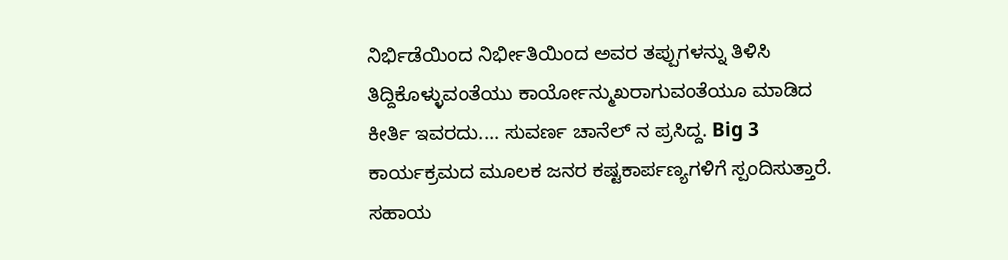ನಿರ್ಭಿಡೆಯಿಂದ ನಿರ್ಭೀತಿಯಿಂದ ಅವರ ತಪ್ಪುಗಳನ್ನು ತಿಳಿಸಿ ತಿದ್ದಿಕೊಳ್ಳುವಂತೆಯು ಕಾರ್ಯೋನ್ಮುಖರಾಗುವಂತೆಯೂ ಮಾಡಿದ ಕೀರ್ತಿ ಇವರದು.... ಸುವರ್ಣ ಚಾನೆಲ್ ನ ಪ್ರಸಿದ್ದ. Big 3 ಕಾರ್ಯಕ್ರಮದ ಮೂಲಕ ಜನರ ಕಷ್ಟಕಾರ್ಪಣ್ಯಗಳಿಗೆ ಸ್ಪಂದಿಸುತ್ತಾರೆ. ಸಹಾಯ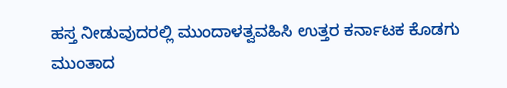ಹಸ್ತ ನೀಡುವುದರಲ್ಲಿ ಮುಂದಾಳತ್ವವಹಿಸಿ ಉತ್ತರ ಕರ್ನಾಟಕ ಕೊಡಗು ಮುಂತಾದ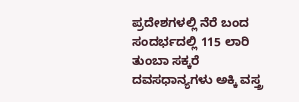ಪ್ರದೇಶಗಳಲ್ಲಿ ನೆರೆ ಬಂದ ಸಂದರ್ಭದಲ್ಲಿ 115 ಲಾರಿ ತುಂಬಾ ಸಕ್ಕರೆ ದವಸಧಾನ್ಯಗಳು ಅಕ್ಕಿ ವಸ್ತ್ರ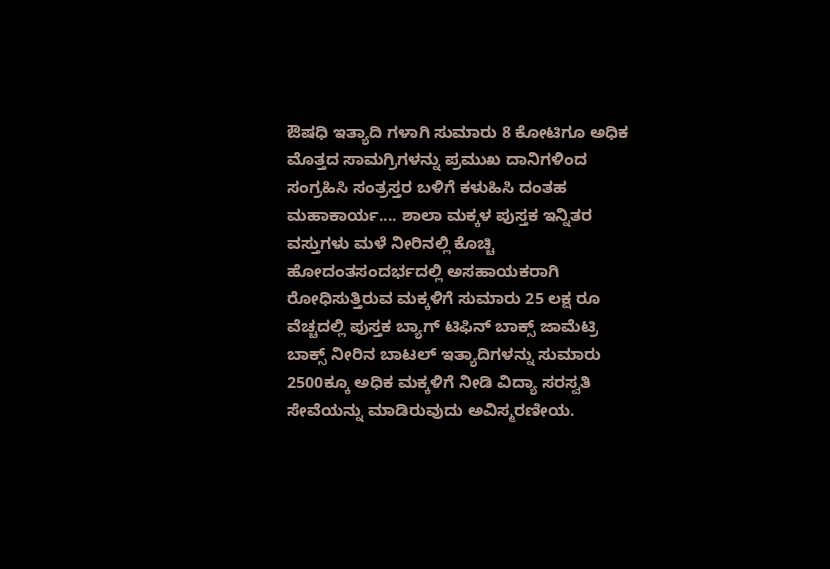ಔಷಧಿ ಇತ್ಯಾದಿ ಗಳಾಗಿ ಸುಮಾರು 8 ಕೋಟಿಗೂ ಅಧಿಕ ಮೊತ್ತದ ಸಾಮಗ್ರಿಗಳನ್ನು ಪ್ರಮುಖ ದಾನಿಗಳಿಂದ ಸಂಗ್ರಹಿಸಿ ಸಂತ್ರಸ್ತರ ಬಳಿಗೆ ಕಳುಹಿಸಿ ದಂತಹ ಮಹಾಕಾರ್ಯ.... ಶಾಲಾ ಮಕ್ಕಳ ಪುಸ್ತಕ ಇನ್ನಿತರ ವಸ್ತುಗಳು ಮಳೆ ನೀರಿನಲ್ಲಿ ಕೊಚ್ಚಿ ಹೋದಂತಸಂದರ್ಭದಲ್ಲಿ ಅಸಹಾಯಕರಾಗಿ ರೋಧಿಸುತ್ತಿರುವ ಮಕ್ಕಳಿಗೆ ಸುಮಾರು 25 ಲಕ್ಷ ರೂ ವೆಚ್ಚದಲ್ಲಿ ಪುಸ್ತಕ ಬ್ಯಾಗ್‌ ಟಿಫಿನ್ ಬಾಕ್ಸ್ ಜಾಮೆಟ್ರಿ ಬಾಕ್ಸ್ ನೀರಿನ ಬಾಟಲ್ ಇತ್ಯಾದಿಗಳನ್ನು ಸುಮಾರು 2500ಕ್ಕೂ ಅಧಿಕ ಮಕ್ಕಳಿಗೆ ನೀಡಿ ವಿದ್ಯಾ ಸರಸ್ವತಿ ಸೇವೆಯನ್ನು ಮಾಡಿರುವುದು ಅವಿಸ್ಮರಣೀಯ.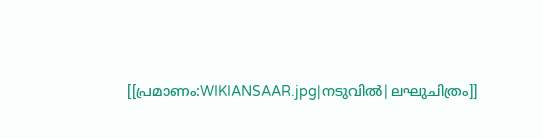[[പ്രമാണം:WIKIANSAAR.jpg|നടുവിൽ|ലഘുചിത്രം]]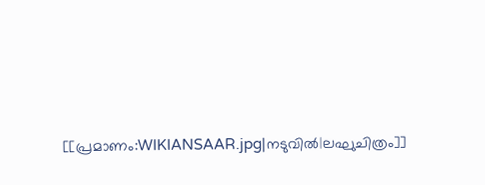[[പ്രമാണം:WIKIANSAAR.jpg|നടുവിൽ|ലഘുചിത്രം]]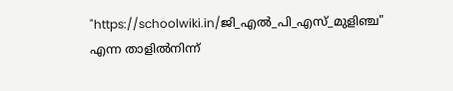"https://schoolwiki.in/ജി_എൽ_പി_എസ്_മുളിഞ്ച" എന്ന താളിൽനിന്ന്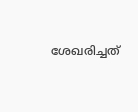ശേഖരിച്ചത്